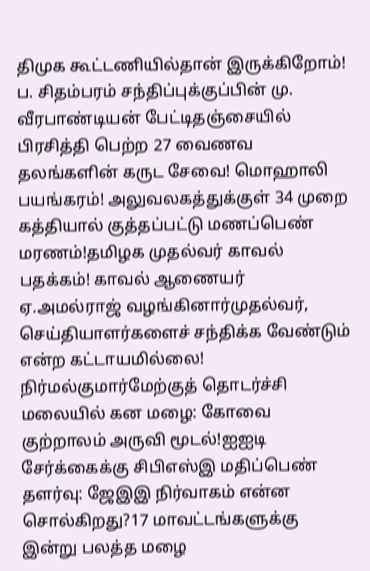திமுக கூட்டணியில்தான் இருக்கிறோம்! ப. சிதம்பரம் சந்திப்புக்குப்பின் மு. வீரபாண்டியன் பேட்டிதஞ்சையில் பிரசித்தி பெற்ற 27 வைணவ தலங்களின் கருட சேவை! மொஹாலி பயங்கரம்! அலுவலகத்துக்குள் 34 முறை கத்தியால் குத்தப்பட்டு மணப்பெண் மரணம்!தமிழக முதல்வர் காவல் பதக்கம்! காவல் ஆணையர் ஏ.அமல்ராஜ் வழங்கினார்முதல்வர், செய்தியாளர்களைச் சந்திக்க வேண்டும் என்ற கட்டாயமில்லை! நிர்மல்குமார்மேற்குத் தொடர்ச்சி மலையில் கன மழை: கோவை குற்றாலம் அருவி மூடல்!ஐஐடி சேர்க்கைக்கு சிபிஎஸ்இ மதிப்பெண் தளர்வு: ஜேஇஇ நிர்வாகம் என்ன சொல்கிறது?17 மாவட்டங்களுக்கு இன்று பலத்த மழை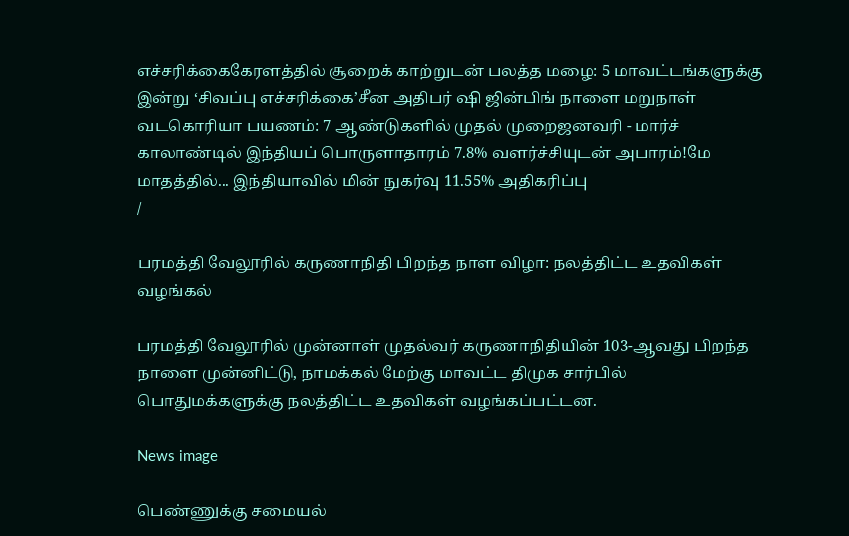எச்சரிக்கைகேரளத்தில் சூறைக் காற்றுடன் பலத்த மழை: 5 மாவட்டங்களுக்கு இன்று ‘சிவப்பு எச்சரிக்கை’சீன அதிபர் ஷி ஜின்பிங் நாளை மறுநாள் வடகொரியா பயணம்: 7 ஆண்டுகளில் முதல் முறைஜனவரி - மார்ச் காலாண்டில் இந்தியப் பொருளாதாரம் 7.8% வளர்ச்சியுடன் அபாரம்!மே மாதத்தில்... இந்தியாவில் மின் நுகர்வு 11.55% அதிகரிப்பு
/

பரமத்தி வேலூரில் கருணாநிதி பிறந்த நாள விழா: நலத்திட்ட உதவிகள் வழங்கல்

பரமத்தி வேலூரில் முன்னாள் முதல்வர் கருணாநிதியின் 103-ஆவது பிறந்த நாளை முன்னிட்டு, நாமக்கல் மேற்கு மாவட்ட திமுக சார்பில் பொதுமக்களுக்கு நலத்திட்ட உதவிகள் வழங்கப்பட்டன.

News image

பெண்ணுக்கு சமையல்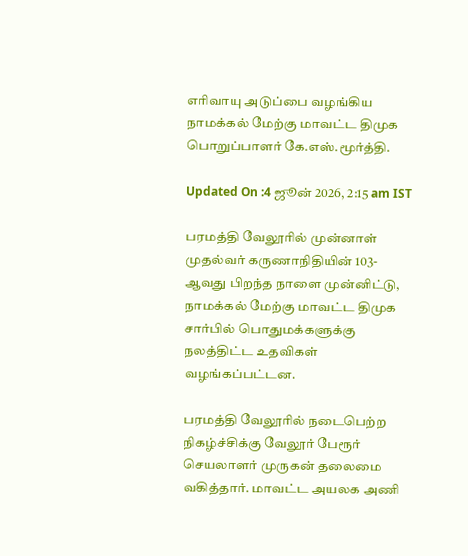எரிவாயு அடுப்பை வழங்கிய நாமக்கல் மேற்கு மாவட்ட திமுக பொறுப்பாளர் கே.எஸ்.மூர்த்தி.

Updated On :4 ஜூன் 2026, 2:15 am IST

பரமத்தி வேலூரில் முன்னாள் முதல்வர் கருணாநிதியின் 103-ஆவது பிறந்த நாளை முன்னிட்டு, நாமக்கல் மேற்கு மாவட்ட திமுக சார்பில் பொதுமக்களுக்கு நலத்திட்ட உதவிகள் வழங்கப்பட்டன.

பரமத்தி வேலூரில் நடைபெற்ற நிகழ்ச்சிக்கு வேலூர் பேரூர் செயலாளர் முருகன் தலைமை வகித்தார். மாவட்ட அயலக அணி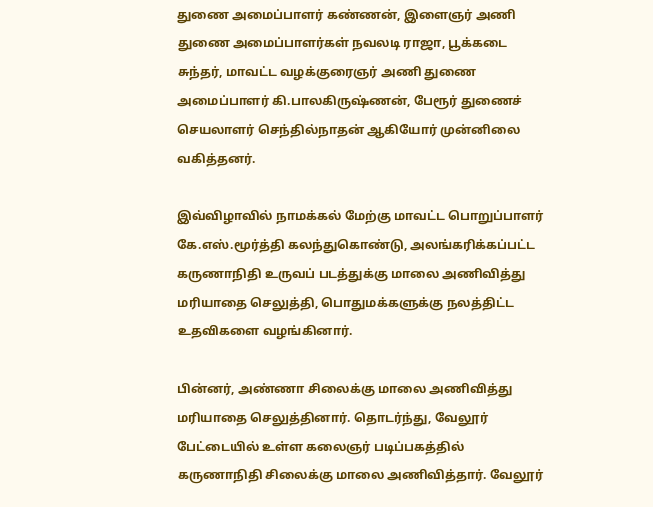துணை அமைப்பாளர் கண்ணன், இளைஞர் அணி துணை அமைப்பாளர்கள் நவலடி ராஜா, பூக்கடை சுந்தர், மாவட்ட வழக்குரைஞர் அணி துணை அமைப்பாளர் கி.பாலகிருஷ்ணன், பேரூர் துணைச் செயலாளர் செந்தில்நாதன் ஆகியோர் முன்னிலை வகித்தனர்.

இவ்விழாவில் நாமக்கல் மேற்கு மாவட்ட பொறுப்பாளர் கே.எஸ்.மூர்த்தி கலந்துகொண்டு, அலங்கரிக்கப்பட்ட கருணாநிதி உருவப் படத்துக்கு மாலை அணிவித்து மரியாதை செலுத்தி, பொதுமக்களுக்கு நலத்திட்ட உதவிகளை வழங்கினார்.

பின்னர், அண்ணா சிலைக்கு மாலை அணிவித்து மரியாதை செலுத்தினார். தொடர்ந்து, வேலூர் பேட்டையில் உள்ள கலைஞர் படிப்பகத்தில் கருணாநிதி சிலைக்கு மாலை அணிவித்தார். வேலூர்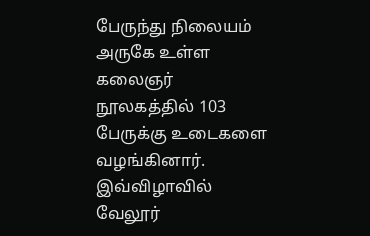பேருந்து நிலையம் அருகே உள்ள கலைஞர் நூலகத்தில் 103 பேருக்கு உடைகளை வழங்கினார். இவ்விழாவில் வேலூர்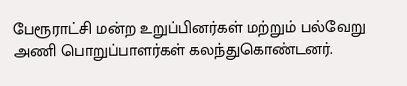பேரூராட்சி மன்ற உறுப்பினர்கள் மற்றும் பல்வேறு அணி பொறுப்பாளர்கள் கலந்துகொண்டனர்.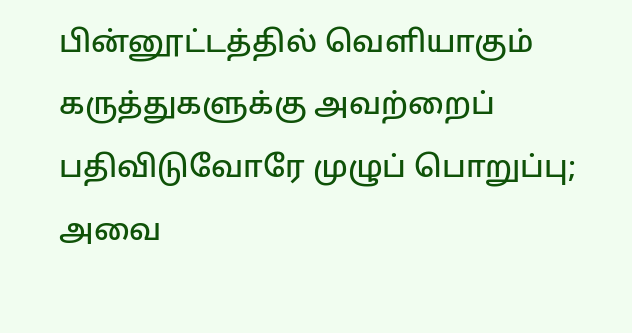பின்னூட்டத்தில் வெளியாகும் கருத்துகளுக்கு அவற்றைப் பதிவிடுவோரே முழுப் பொறுப்பு; அவை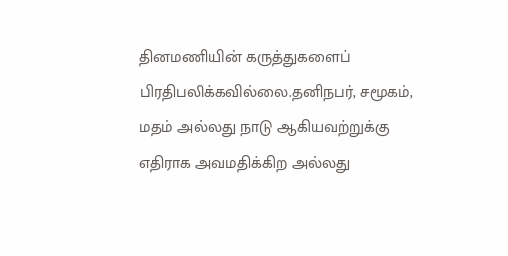தினமணியின் கருத்துகளைப் பிரதிபலிக்கவில்லை.தனிநபர், சமூகம், மதம் அல்லது நாடு ஆகியவற்றுக்கு எதிராக அவமதிக்கிற அல்லது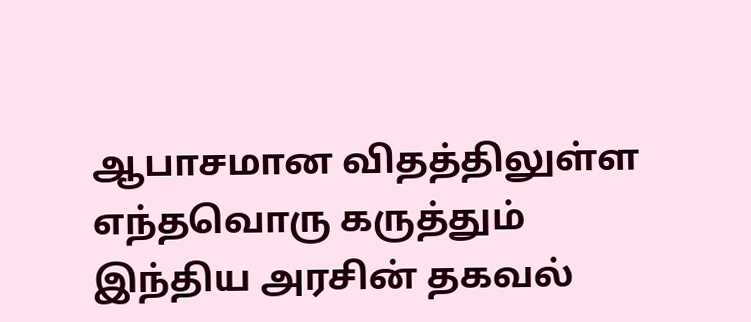ஆபாசமான விதத்திலுள்ள எந்தவொரு கருத்தும் இந்திய அரசின் தகவல்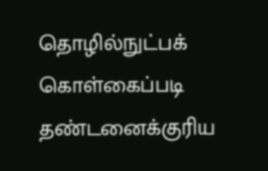தொழில்நுட்பக் கொள்கைப்படி தண்டனைக்குரிய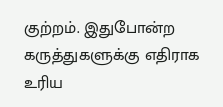குற்றம். இதுபோன்ற கருத்துகளுக்கு எதிராக உரிய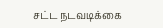சட்ட நடவடிக்கை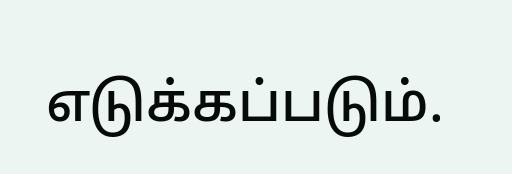எடுக்கப்படும்.